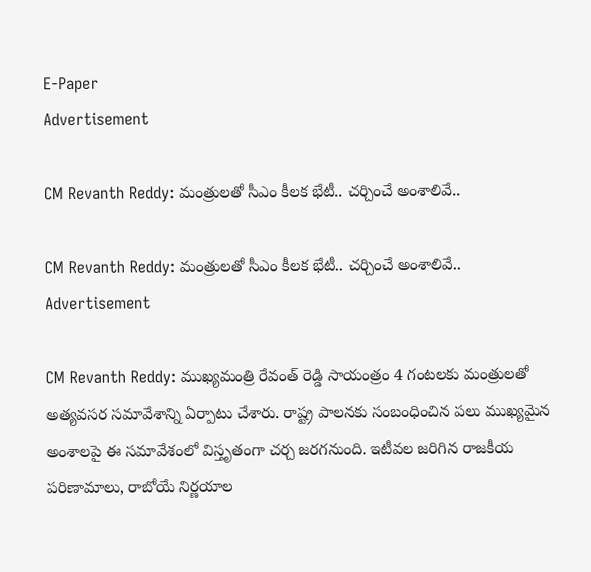E-Paper
Advertisement

CM Revanth Reddy: మంత్రులతో సీఎం కీలక భేటీ.. చర్చించే అంశాలివే..

CM Revanth Reddy: మంత్రులతో సీఎం కీలక భేటీ.. చర్చించే అంశాలివే..
Advertisement

CM Revanth Reddy: ముఖ్యమంత్రి రేవంత్ రెడ్డి సాయంత్రం 4 గంటలకు మంత్రులతో అత్యవసర సమావేశాన్ని ఏర్పాటు చేశారు. రాష్ట్ర పాలనకు సంబంధించిన పలు ముఖ్యమైన అంశాలపై ఈ సమావేశంలో విస్తృతంగా చర్చ జరగనుంది. ఇటీవల జరిగిన రాజకీయ పరిణామాలు, రాబోయే నిర్ణయాల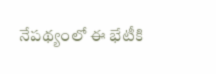నేపథ్యంలో ఈ భేటీకి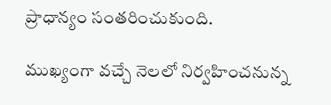ప్రాధాన్యం సంతరించుకుంది.

ముఖ్యంగా వచ్చే నెలలో నిర్వహించనున్న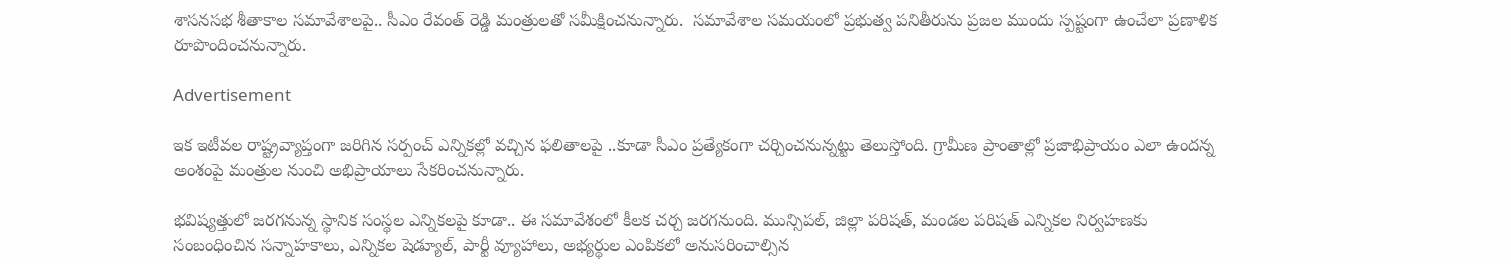శాసనసభ శీతాకాల సమావేశాలపై.. సీఎం రేవంత్ రెడ్డి మంత్రులతో సమీక్షించనున్నారు.  సమావేశాల సమయంలో ప్రభుత్వ పనితీరును ప్రజల ముందు స్పష్టంగా ఉంచేలా ప్రణాళిక రూపొందించనున్నారు.

Advertisement

ఇక ఇటీవల రాష్ట్రవ్యాప్తంగా జరిగిన సర్పంచ్ ఎన్నికల్లో వచ్చిన ఫలితాలపై ..కూడా సీఎం ప్రత్యేకంగా చర్చించనున్నట్టు తెలుస్తోంది. గ్రామీణ ప్రాంతాల్లో ప్రజాభిప్రాయం ఎలా ఉందన్న అంశంపై మంత్రుల నుంచి అభిప్రాయాలు సేకరించనున్నారు.

భవిష్యత్తులో జరగనున్న స్థానిక సంస్థల ఎన్నికలపై కూడా.. ఈ సమావేశంలో కీలక చర్చ జరగనుంది. మున్సిపల్, జిల్లా పరిషత్, మండల పరిషత్ ఎన్నికల నిర్వహణకు సంబంధించిన సన్నాహకాలు, ఎన్నికల షెడ్యూల్, పార్టీ వ్యూహాలు, అభ్యర్థుల ఎంపికలో అనుసరించాల్సిన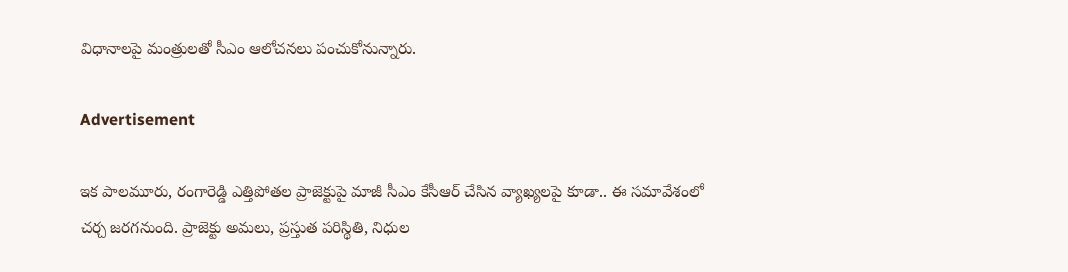విధానాలపై మంత్రులతో సీఎం ఆలోచనలు పంచుకోనున్నారు.

Advertisement

ఇక పాలమూరు, రంగారెడ్డి ఎత్తిపోతల ప్రాజెక్టుపై మాజీ సీఎం కేసీఆర్ చేసిన వ్యాఖ్యలపై కూడా.. ఈ సమావేశంలో చర్చ జరగనుంది. ప్రాజెక్టు అమలు, ప్రస్తుత పరిస్థితి, నిధుల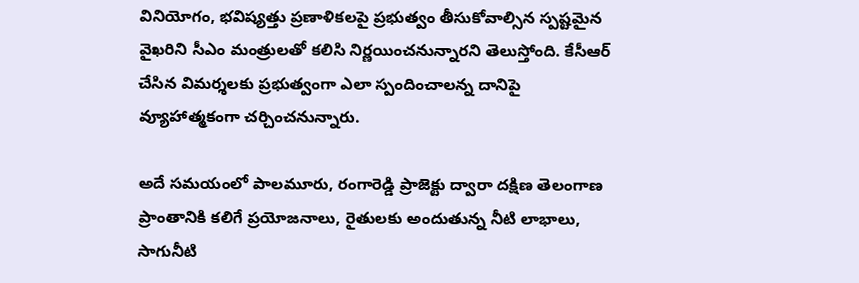వినియోగం, భవిష్యత్తు ప్రణాళికలపై ప్రభుత్వం తీసుకోవాల్సిన స్పష్టమైన వైఖరిని సీఎం మంత్రులతో కలిసి నిర్ణయించనున్నారని తెలుస్తోంది. కేసీఆర్ చేసిన విమర్శలకు ప్రభుత్వంగా ఎలా స్పందించాలన్న దానిపై వ్యూహాత్మకంగా చర్చించనున్నారు.

అదే సమయంలో పాలమూరు, రంగారెడ్డి ప్రాజెక్టు ద్వారా దక్షిణ తెలంగాణ ప్రాంతానికి కలిగే ప్రయోజనాలు, రైతులకు అందుతున్న నీటి లాభాలు, సాగునీటి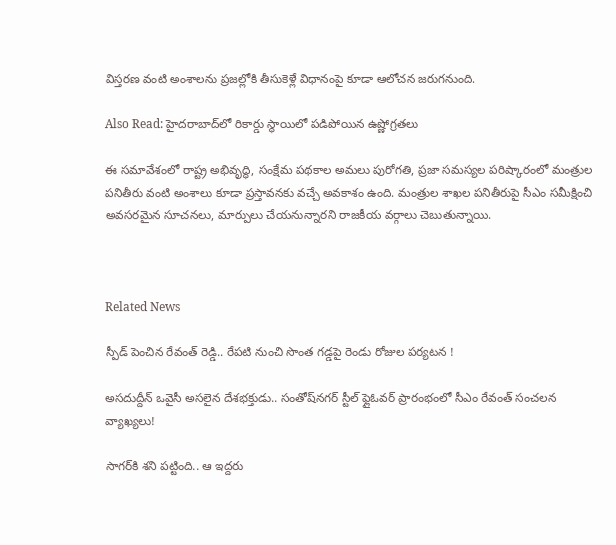విస్తరణ వంటి అంశాలను ప్రజల్లోకి తీసుకెళ్లే విధానంపై కూడా ఆలోచన జరుగనుంది.

Also Read: హైదరాబాద్‌లో రికార్డు స్థాయిలో పడిపోయిన ఉష్ణోగ్రతలు

ఈ సమావేశంలో రాష్ట్ర అభివృద్ధి, సంక్షేమ పథకాల అమలు పురోగతి, ప్రజా సమస్యల పరిష్కారంలో మంత్రుల పనితీరు వంటి అంశాలు కూడా ప్రస్తావనకు వచ్చే అవకాశం ఉంది. మంత్రుల శాఖల పనితీరుపై సీఎం సమీక్షించి అవసరమైన సూచనలు, మార్పులు చేయనున్నారని రాజకీయ వర్గాలు చెబుతున్నాయి.



Related News

స్పీడ్ పెంచిన రేవంత్ రెడ్డి.. రేపటి నుంచి సొంత గడ్డపై రెండు రోజుల పర్యటన !

అసదుద్దీన్ ఒవైసీ అసలైన దేశభక్తుడు.. సంతోష్‌నగర్ స్టీల్ ఫ్లైఓవర్ ప్రారంభంలో సీఎం రేవంత్ సంచలన వ్యాఖ్యలు!

సాగర్‌కి శని పట్టింది.. ఆ ఇద్దరు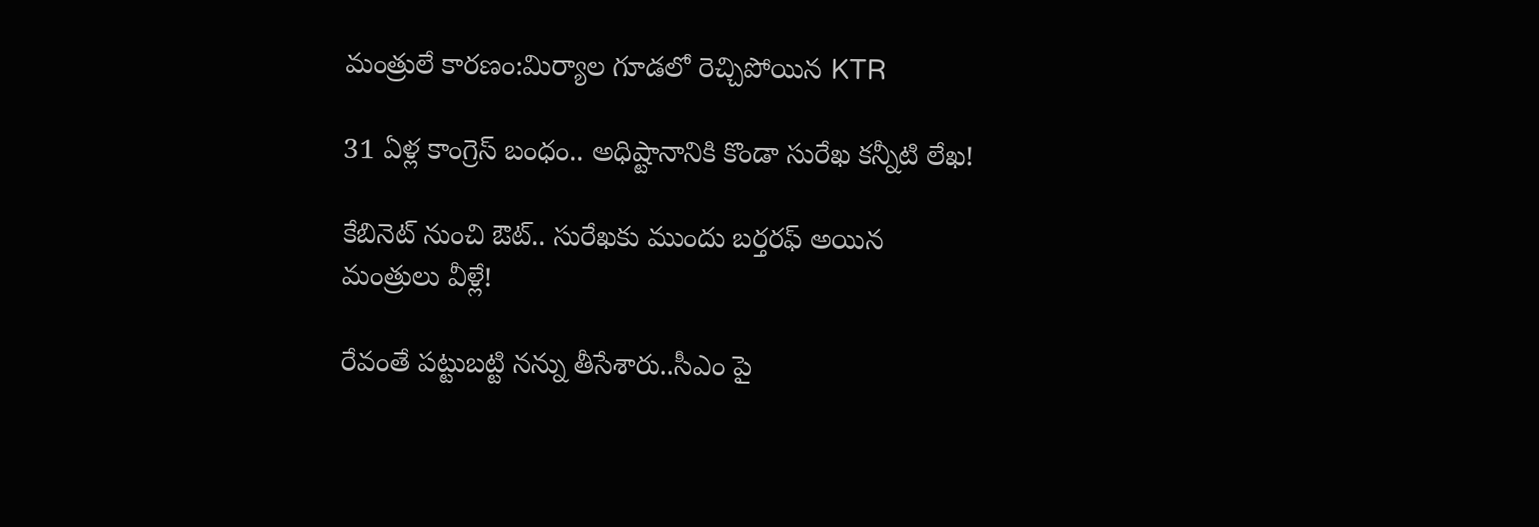మంత్రులే కారణం:మిర్యాల గూడలో రెచ్చిపోయిన KTR

31 ఏళ్ల కాంగ్రెస్ బంధం.. అధిష్టానానికి కొండా సురేఖ కన్నీటి లేఖ!

కేబినెట్ నుంచి ఔట్.. సురేఖకు ముందు బర్తరఫ్ అయిన మంత్రులు వీళ్లే!

రేవంతే పట్టుబట్టి నన్ను తీసేశారు..సీఎం పై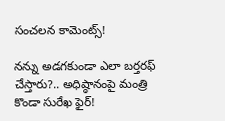సంచలన కామెంట్స్!

నన్ను అడగకుండా ఎలా బర్తరఫ్ చేస్తారు?.. అధిష్ఠానంపై మంత్రి కొండా సురేఖ ఫైర్!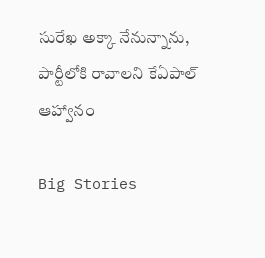సురేఖ అక్కా నేనున్నాను, పార్టీలోకి రావాలని కేఏపాల్ ఆహ్వానం

Big Stories